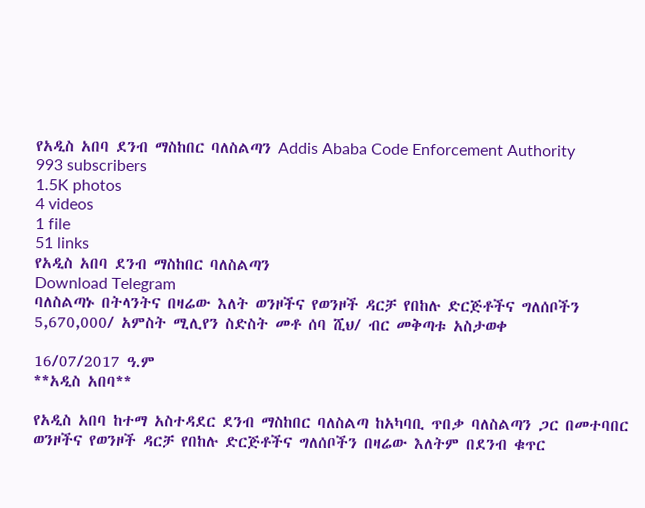የአዲስ አበባ ደንብ ማስከበር ባለስልጣን Addis Ababa Code Enforcement Authority
993 subscribers
1.5K photos
4 videos
1 file
51 links
የአዲስ አበባ ደንብ ማስከበር ባለስልጣን
Download Telegram
ባለስልጣኑ በትላንትና በዛሬው እለት ወንዞችና የወንዞች ዳርቻ የበከሉ ድርጅቶችና ግለሰቦችን 5,670,000/ አምስት ሚሊየን ስድስት መቶ ሰባ ሺህ/ ብር መቅጣቱ አስታወቀ

16/07/2017 ዓ.ም
**አዲስ አበባ**

የአዲስ አበባ ከተማ አስተዳደር ደንብ ማስከበር ባለስልጣ ከአካባቢ ጥበቃ ባለስልጣን ጋር በመተባበር ወንዞችና የወንዞች ዳርቻ የበከሉ ድርጅቶችና ግለሰቦችን በዛሬው እለትም በደንብ ቁጥር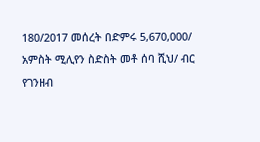180/2017 መሰረት በድምሩ 5,670,000/ አምስት ሚሊየን ስድስት መቶ ሰባ ሺህ/ ብር የገንዘብ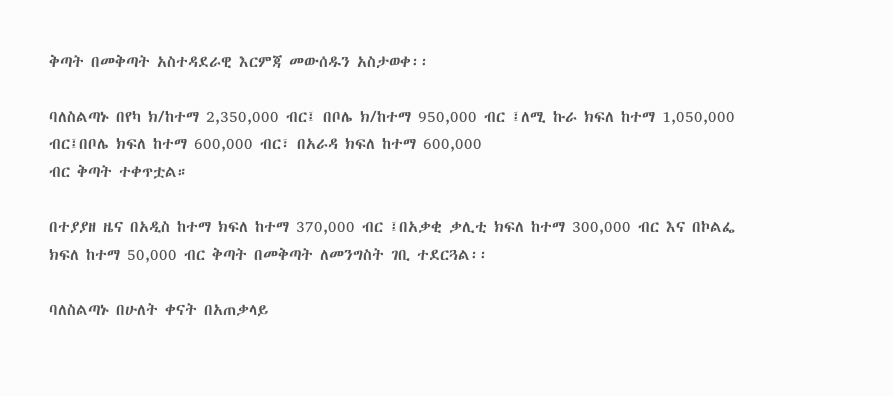ቅጣት በመቅጣት አስተዳደራዊ እርምጃ መውሰዱን አስታወቀ፡፡

ባለስልጣኑ በየካ ክ/ከተማ 2,350,000 ብር፤ በቦሌ ክ/ከተማ 950,000 ብር ፤ለሚ ኩራ ክፍለ ከተማ 1,050,000
ብር፤በቦሌ ክፍለ ከተማ 600,000 ብር፣ በአራዳ ክፍለ ከተማ 600,000
ብር ቅጣት ተቀጥቷል።

በተያያዘ ዜና በአዲስ ከተማ ክፍለ ከተማ 370,000 ብር ፤በአቃቂ ቃሊቲ ክፍለ ከተማ 300,000 ብር እና በኮልፌ ክፍለ ከተማ 50,000 ብር ቅጣት በመቅጣት ለመንግስት ገቢ ተደርጓል፡፡

ባለስልጣኑ በሁለት ቀናት በአጠቃላይ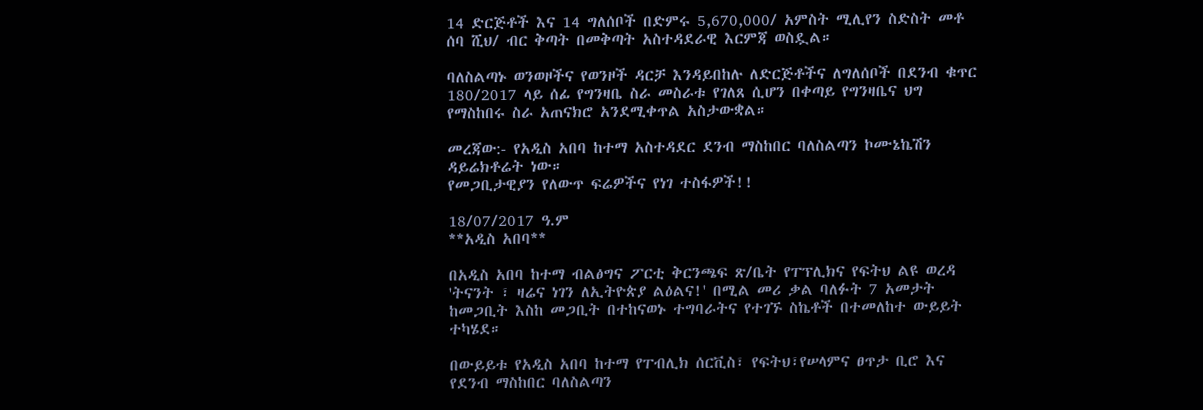14 ድርጅቶች እና 14 ግለሰቦች በድምሩ 5,670,000/ አምስት ሚሊየን ስድስት መቶ ሰባ ሺህ/ ብር ቅጣት በመቅጣት አስተዳደራዊ እርምጃ ወስዷል።

ባለስልጣኑ ወንወዞችና የወንዞች ዳርቻ እንዳይበከሉ ለድርጅቶችና ለግለሰቦች በደንብ ቁጥር 180/2017 ላይ ሰፊ የግንዛቤ ስራ መስራቱ የገለጸ ሲሆን በቀጣይ የግንዛቤና ህግ የማስከበሩ ስራ አጠናክሮ አንደሚቀጥል አስታውቋል።

መረጃው:- የአዲስ አበባ ከተማ አስተዳደር ደንብ ማስከበር ባለስልጣን ኮሙኔኬሽን ዳይሬክቶሬት ነው።
የመጋቢታዊያን የለውጥ ፍሬዎችና የነገ ተስፋዎች!!

18/07/2017 ዓ.ም
**አዲስ አበባ**

በአዲስ አበባ ከተማ ብልፅግና ፖርቲ ቅርንጫፍ ጽ/ቤት የፐፕሊክና የፍትህ ልዩ ወረዳ 'ትናንት ፣ ዛሬና ነገን ለኢትዮጵያ ልዕልና!' በሚል መሪ ቃል ባለፉት 7 አመታት ከመጋቢት እስከ መጋቢት በተከናወኑ ተግባራትና የተገኙ ስኬቶች በተመለከተ ውይይት ተካሄደ።

በውይይቱ የአዲስ አበባ ከተማ የፐብሊክ ሰርቪስ፣ የፍትህ፣የሠላምና ፀጥታ ቢሮ እና የደንብ ማስከበር ባለስልጣን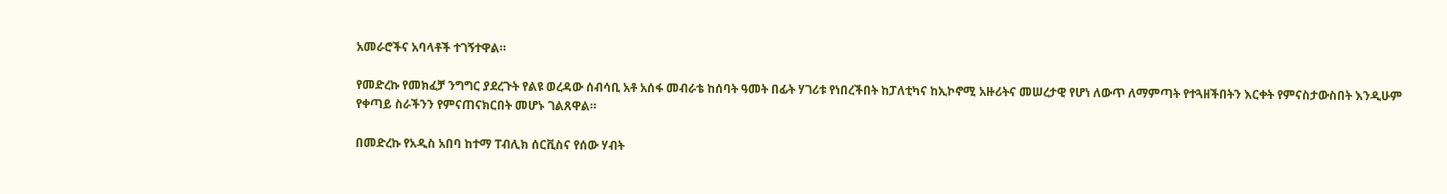አመራሮችና አባላቶች ተገኝተዋል።

የመድረኩ የመክፈቻ ንግግር ያደረጉት የልዩ ወረዳው ሰብሳቢ አቶ አሰፋ መብራቴ ከሰባት ዓመት በፊት ሃገሪቱ የነበረችበት ከፓለቲካና ከኢኮኖሚ አዙሪትና መሠረታዊ የሆነ ለውጥ ለማምጣት የተጓዘችበትን እርቀት የምናስታውስበት እንዲሁም የቀጣይ ስራችንን የምናጠናክርበት መሆኑ ገልጸዋል።

በመድረኩ የአዲስ አበባ ከተማ ፐብሊክ ሰርቪስና የሰው ሃብት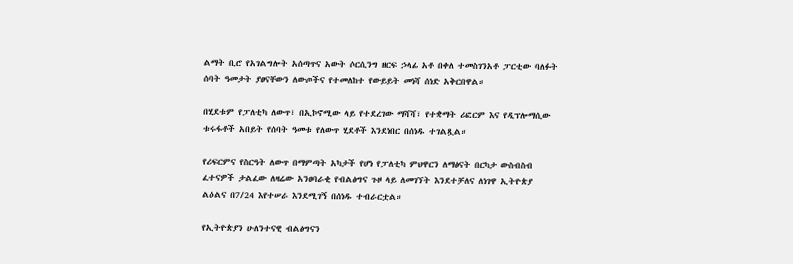ልማት ቢሮ የአገልግሎት አሰጣጥና አውት ሶርሲንግ ዘርፍ ኃላፊ አቶ በቀለ ተመስገንአቶ ፓርቲው ባለፉት ሰባት ዓመታት ያፀናቸውን ለውጦችና የተመለከተ የውይይት መነሻ ሰነድ አቅርበዋል።

በሂደቱም የፓለቲካ ለውጥ፣ በኢኮኖሚው ላይ የተደረገው ማሻሻ፣ የተቋማት ሪፎርም እና የዲፕሎማሲው ቱሩፋቶች አበይት የሰባት ዓመቱ የለውጥ ሂደቶች እንደነበር በሰነዱ ተገልጿል።

የሪፍርምና የስርዓት ለውጥ በማምጣት አካታች የሆነ የፓለቲካ ምህዋርን ለማፅናት በርካታ ውስብስብ ፈተናዎች ታልፈው ለዛሬው አንፀባራቂ የብልፅግና ጉዞ ላይ ለመገኘት እንደተቻለና ለነገዋ ኢትዮጵያ ልዕልና በ7/24 እየተሠራ እንደሚገኝ በሰነዱ ተብራርቷል።

የኢትዮጵያን ሁለንተናዊ ብልፅግናን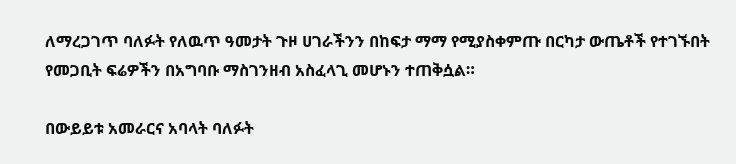ለማረጋገጥ ባለፉት የለዉጥ ዓመታት ጉዞ ሀገራችንን በከፍታ ማማ የሚያስቀምጡ በርካታ ውጤቶች የተገኙበት የመጋቢት ፍሬዎችን በአግባቡ ማስገንዘብ አስፈላጊ መሆኑን ተጠቅሷል።

በውይይቱ አመራርና አባላት ባለፉት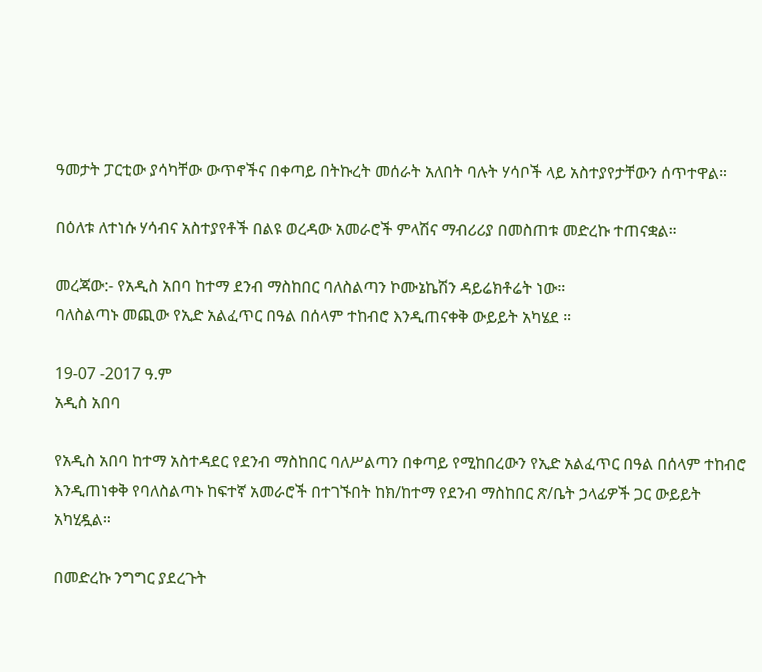ዓመታት ፓርቲው ያሳካቸው ውጥኖችና በቀጣይ በትኩረት መሰራት አለበት ባሉት ሃሳቦች ላይ አስተያየታቸውን ሰጥተዋል።

በዕለቱ ለተነሱ ሃሳብና አስተያየቶች በልዩ ወረዳው አመራሮች ምላሽና ማብሪሪያ በመስጠቱ መድረኩ ተጠናቋል።

መረጃው:- የአዲስ አበባ ከተማ ደንብ ማስከበር ባለስልጣን ኮሙኔኬሽን ዳይሬክቶሬት ነው።
ባለስልጣኑ መጪው የኢድ አልፈጥር በዓል በሰላም ተከብሮ እንዲጠናቀቅ ውይይት አካሄደ ።

19-07 -2017 ዓ.ም
አዲስ አበባ

የአዲስ አበባ ከተማ አስተዳደር የደንብ ማስከበር ባለሥልጣን በቀጣይ የሚከበረውን የኢድ አልፈጥር በዓል በሰላም ተከብሮ እንዲጠነቀቅ የባለስልጣኑ ከፍተኛ አመራሮች በተገኙበት ከክ/ከተማ የደንብ ማስከበር ጽ/ቤት ኃላፊዎች ጋር ውይይት አካሂዷል።

በመድረኩ ንግግር ያደረጉት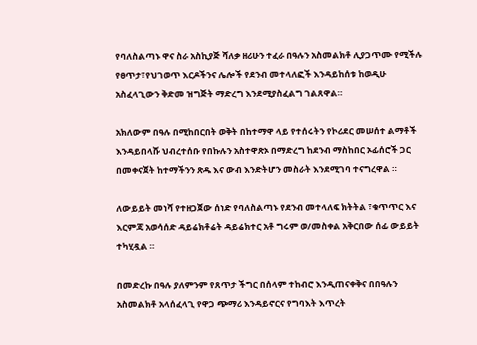የባለስልጣኑ ዋና ስራ አስኪያጅ ሻለቃ ዘሪሁን ተፈራ በዓሉን አስመልክቶ ሊያጋጥሙ የሚችሉ የፀጥታ፣የህገወጥ እርዶችንና ሌሎች የደንብ መተላለፎች እንዳይከሰቱ ከወዲሁ አስፈላጊውን ቅድመ ዝግጅት ማድረግ እንደሚያስፈልግ ገልጸዋል።

አክለውም በዓሉ በሚከበርበት ወቅት በከተማዋ ላይ የተሰሩትን የኮሪደር መሠሰተ ልማቶች እንዳይበላሹ ህብረተሰቡ የበኩሉን አስተዋጽኦ በማድረግ ከደንብ ማስከበር ኦፊሰሮች ጋር በመቀናጀት ከተማችንን ጽዱ እና ውብ እንድትሆን መስራት እንደሚገባ ተናግረዋል ።

ለውይይት መነሻ የተዘጋጀው ሰነድ የባለስልጣኑ የደንብ መተላለፍ ክትትል ፣ቁጥጥር እና እርምጃ አወሳሰድ ዳይሬክቶሬት ዳይሬክተር አቶ ግሩም ወ/መስቀል አቅርበው ሰፊ ውይይት ተካሂዷል ።

በመድረኩ በዓሉ ያለምንም የጸጥታ ችግር በሰላም ተከብሮ እንዲጠናቀቅና በበዓሉን አስመልክቶ አላሰፈላጊ የዋጋ ጭማሪ እንዳይኖርና የግባእት እጥረት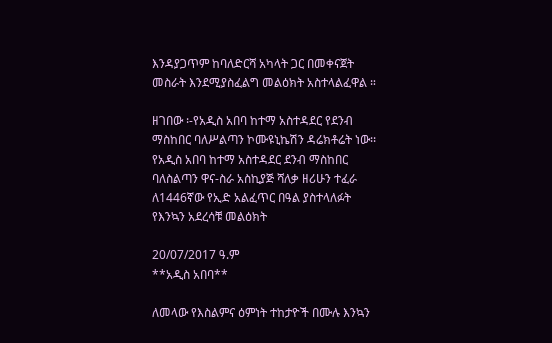እንዳያጋጥም ከባለድርሻ አካላት ጋር በመቀናጀት መስራት እንደሚያስፈልግ መልዕክት አስተላልፈዋል ።

ዘገበው ፡-የአዲስ አበባ ከተማ አስተዳደር የደንብ ማስከበር ባለሥልጣን ኮሙዩኒኬሽን ዳሬክቶሬት ነው፡፡
የአዲስ አበባ ከተማ አስተዳደር ደንብ ማስከበር ባለስልጣን ዋና-ስራ አስኪያጅ ሻለቃ ዘሪሁን ተፈራ ለ1446ኛው የኢድ አልፈጥር በዓል ያስተላለፉት የእንኳን አደረሳቹ መልዕክት

20/07/2017 ዓ.ም
**አዲስ አበባ**

ለመላው የእስልምና ዕምነት ተከታዮች በሙሉ እንኳን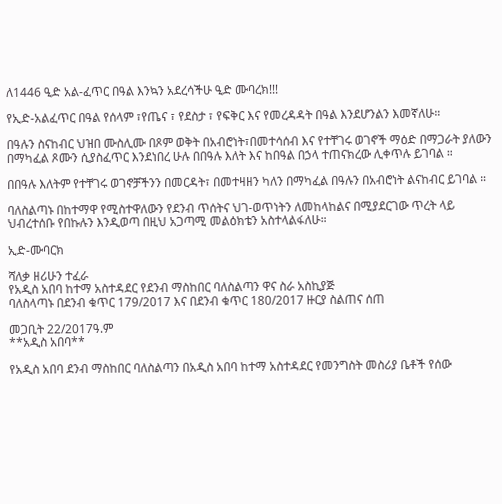ለ1446 ዒድ አል-ፈጥር በዓል እንኳን አደረሳችሁ ዒድ ሙባረክ!!!

የኢድ-አልፈጥር በዓል የሰላም ፣የጤና ፣ የደስታ ፣ የፍቅር እና የመረዳዳት በዓል እንደሆንልን እመኛለሁ።

በዓሉን ስናከብር ህዝበ ሙስሊሙ በጾም ወቅት በአብሮነት፣በመተሳሰብ እና የተቸገሩ ወገኖች ማዕድ በማጋራት ያለውን በማካፈል ጾሙን ሲያስፈጥር እንደነበረ ሁሉ በበዓሉ እለት እና ከበዓል በኃላ ተጠናክረው ሊቀጥሉ ይገባል ።

በበዓሉ እለትም የተቸገሩ ወገኖቻችንን በመርዳት፣ በመተዛዘን ካለን በማካፈል በዓሉን በአብሮነት ልናከብር ይገባል ።

ባለስልጣኑ በከተማዋ የሚስተዋለውን የደንብ ጥሰትና ህገ-ወጥነትን ለመከላከልና በሚያደርገው ጥረት ላይ ህብረተሰቡ የበኩሉን እንዲወጣ በዚህ አጋጣሚ መልዕክቴን አስተላልፋለሁ።

ኢድ-ሙባርክ

ሻለቃ ዘሪሁን ተፈራ
የአዲስ አበባ ከተማ አስተዳደር የደንብ ማስከበር ባለስልጣን ዋና ስራ አስኪያጅ
ባለስላጣኑ በደንብ ቁጥር 179/2017 እና በደንብ ቁጥር 180/2017 ዙርያ ስልጠና ሰጠ

መጋቢት 22/2017ዓ.ም
**አዲስ አበባ**

የአዲስ አበባ ደንብ ማስከበር ባለስልጣን በአዲስ አበባ ከተማ አስተዳደር የመንግስት መስሪያ ቤቶች የሰው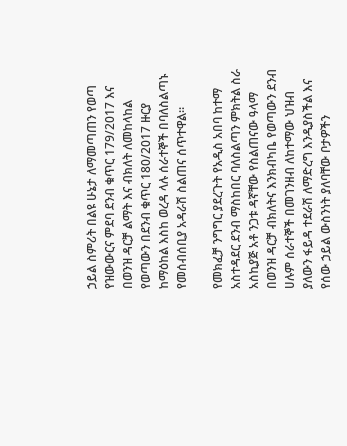ኃይል ስምሪት በልዩ ሁኔታ ለማመጣጠን የወጣ የዝውውርና ምደባ ደንብ ቁጥር 179/2017 እና በወንዝ ዳርቻ ልማት እና ብክለት ለመከላከል የወጣውን በደንብ ቁጥር 180/2017 ዙርያ ከማዕከል እስከ ወረዳ ላሉ ሰራተኞች በባለስልጣኑ የመሰብሰቢያ አዳራሽ ስልጠና ሰጥተዋል፡፡

የመክፈቻ ንግግር ያደረጉት የአዲስ አበባ ከተማ አስተዳደር ደንብ ማስከበር ባለስልጣን ምክትል ስራ አስኪያጅ አቶ ንጋቱ ዳኛቸው የስልጠናው ዓላማ በወንዝ ዳርቻ ብክለትና እንክብካቤ የወጣውን ደንብ ሀሉም ሰራተኞች በመገንዘብ ለከተማው ህዝብ ያለውን ፋይዳ ተደራሽ ለማድረግ እንዲያስችል እና የሰው ኃይል ውስንነት ያለባቸው ቦታዎችን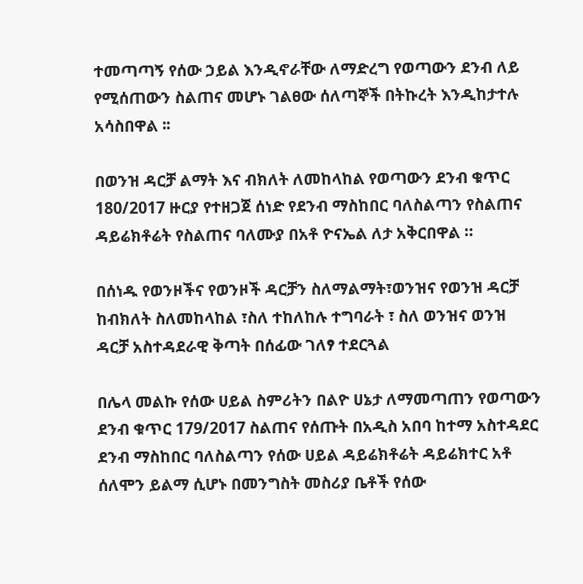ተመጣጣኝ የሰው ኃይል እንዲኖራቸው ለማድረግ የወጣውን ደንብ ለይ የሚሰጠውን ስልጠና መሆኑ ገልፀው ሰለጣኞች በትኩረት እንዲከታተሉ አሳስበዋል ፡፡

በወንዝ ዳርቻ ልማት እና ብክለት ለመከላከል የወጣውን ደንብ ቁጥር 180/2017 ዙርያ የተዘጋጀ ሰነድ የደንብ ማስከበር ባለስልጣን የስልጠና ዳይሬክቶሬት የስልጠና ባለሙያ በአቶ ዮናኤል ለታ አቅርበዋል ።

በሰነዱ የወንዞችና የወንዞች ዳርቻን ስለማልማት፣ወንዝና የወንዝ ዳርቻ ከብክለት ስለመከላከል ፣ስለ ተከለከሉ ተግባራት ፣ ስለ ወንዝና ወንዝ ዳርቻ አስተዳደራዊ ቅጣት በሰፊው ገለፃ ተደርጓል

በሌላ መልኩ የሰው ሀይል ስምሪትን በልዮ ሀኔታ ለማመጣጠን የወጣውን ደንብ ቁጥር 179/2017 ስልጠና የሰጡት በአዲስ አበባ ከተማ አስተዳደር ደንብ ማስከበር ባለስልጣን የሰው ሀይል ዳይሬክቶሬት ዳይሬክተር አቶ ሰለሞን ይልማ ሲሆኑ በመንግስት መስሪያ ቤቶች የሰው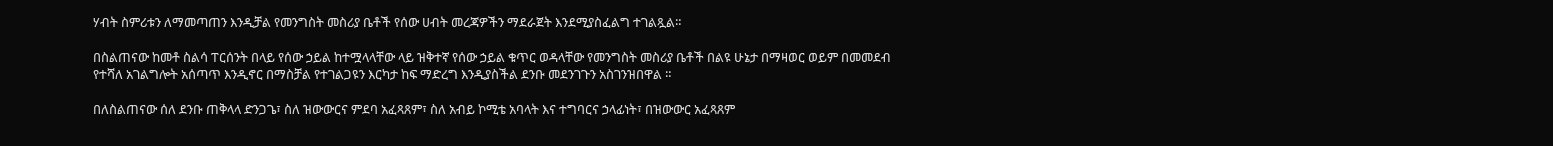ሃብት ስምሪቱን ለማመጣጠን እንዲቻል የመንግስት መስሪያ ቤቶች የሰው ሀብት መረጃዎችን ማደራጀት እንደሚያስፈልግ ተገልጿል።

በስልጠናው ከመቶ ስልሳ ፐርሰንት በላይ የሰው ኃይል ከተሟላላቸው ላይ ዝቅተኛ የሰው ኃይል ቁጥር ወዳላቸው የመንግስት መስሪያ ቤቶች በልዩ ሁኔታ በማዛወር ወይም በመመደብ የተሻለ አገልግሎት አሰጣጥ እንዲኖር በማስቻል የተገልጋዩን እርካታ ከፍ ማድረግ እንዲያስችል ደንቡ መደንገጉን አስገንዝበዋል ።

በለስልጠናው ሰለ ደንቡ ጠቅላላ ድንጋጌ፣ ስለ ዝውውርና ምደባ አፈጻጸም፣ ስለ አብይ ኮሚቴ አባላት እና ተግባርና ኃላፊነት፣ በዝውውር አፈጻጸም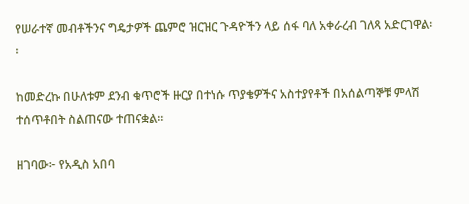የሠራተኛ መብቶችንና ግዴታዎች ጨምሮ ዝርዝር ጉዳዮችን ላይ ሰፋ ባለ አቀራረብ ገለጻ አድርገዋል፡፡

ከመድረኩ በሁለቱም ደንብ ቁጥሮች ዙርያ በተነሱ ጥያቄዎችና አስተያየቶች በአሰልጣኞቹ ምላሽ ተሰጥቶበት ስልጠናው ተጠናቋል።

ዘገባው፦ የአዲስ አበባ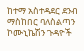ከተማ አስተዳደር ደንብ ማስከበር ባለስልጣን ኮሙኒኬሽን ጉዳዮች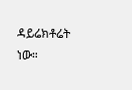ዳይሬክቶሬት ነው።